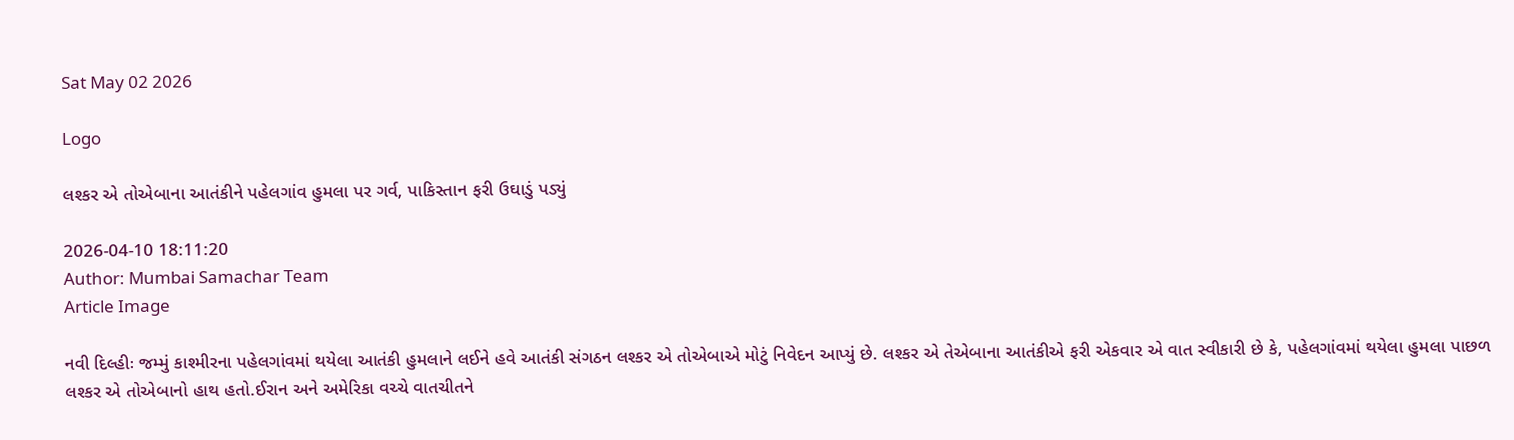Sat May 02 2026

Logo

લશ્કર એ તોએબાના આતંકીને પહેલગાંવ હુમલા પર ગર્વ, પાકિસ્તાન ફરી ઉઘાડું પડ્યું

2026-04-10 18:11:20
Author: Mumbai Samachar Team
Article Image

નવી દિલ્હીઃ જમ્મું કાશ્મીરના પહેલગાંવમાં થયેલા આતંકી હુમલાને લઈને હવે આતંકી સંગઠન લશ્કર એ તોએબાએ મોટું નિવેદન આપ્યું છે. લશ્કર એ તેએબાના આતંકીએ ફરી એકવાર એ વાત સ્વીકારી છે કે, પહેલગાંવમાં થયેલા હુમલા પાછળ લશ્કર એ તોએબાનો હાથ હતો.ઈરાન અને અમેરિકા વચ્ચે વાતચીતને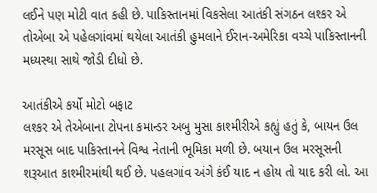લઈને પણ મોટી વાત કહી છે. પાકિસ્તાનમાં વિકસેલા આતંકી સંગઠન લશ્કર એ તોએબા એ પહેલગાંવમાં થયેલા આતંકી હુમલાને ઈરાન-અમેરિકા વચ્ચે પાકિસ્તાનની મધ્યસ્થા સાથે જોડી દીધો છે.

આતંકીએ કર્યો મોટો બફાટ
લશ્કર એ તેએબાના ટોપના કમાન્ડર અબુ મુસા કાશ્મીરીએ કહ્યું હતું કે, બાયન ઉલ મરસૂસ બાદ પાકિસ્તાનને વિશ્વ નેતાની ભૂમિકા મળી છે. બયાન ઉલ મરસૂસની શરૂઆત કાશ્મીરમાંથી થઈ છે. પહલગાંવ અંગે કંઈ યાદ ન હોય તો યાદ કરી લો. આ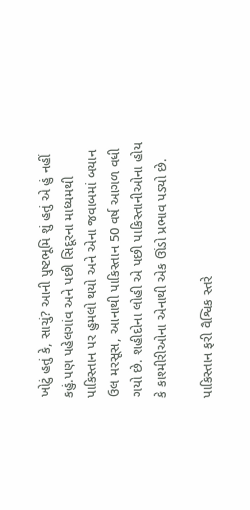ખોટું હતું કે, સાચું? આની પુષ્ટભૂમિ શું હતું એ હું નહીં કહું.પણ પહેલગાંવ અને પછી સિદૂરના માધ્યમથી પાકિસ્તાન પર હુમલો થયો અને એના જવાબમાં બયાન ઉલ મરસૂસ, આનાથી પાકિસ્તાન 50 વર્ષ આગળ વધી ગયો છે. શહીદોના લોહી એ પછી પાકિસ્તાનીઓના હોય કે કાશ્મીરીઓના એનાથી એક ઊંડો પ્રભાવ પડ્યો છે.

પાકિસ્તાન ફરી વૈશ્વિક સ્તરે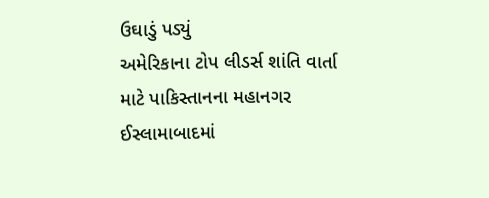ઉઘાડું પડ્યું
અમેરિકાના ટોપ લીડર્સ શાંતિ વાર્તા માટે પાકિસ્તાનના મહાનગર ઈસ્લામાબાદમાં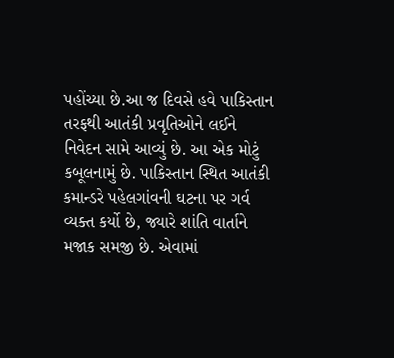પહોંચ્યા છે.આ જ દિવસે હવે પાકિસ્તાન તરફથી આતંકી પ્રવૃતિઓને લઈને નિવેદન સામે આવ્યું છે. આ એક મોટું કબૂલનામું છે. પાકિસ્તાન સ્થિત આતંકી કમાન્ડરે પહેલગાંવની ઘટના પર ગર્વ વ્યક્ત કર્યો છે, જ્યારે શાંતિ વાર્તાને મજાક સમજી છે. એવામાં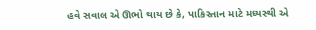હવે સવાલ એ ઊભો થાય છે કે, પાકિસ્તાન માટે મધ્યસ્થી એ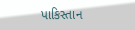પાકિસ્તાન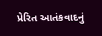પ્રેરિત આતંકવાદનું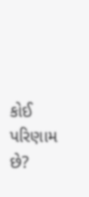કોઈ પરિણામ છે?